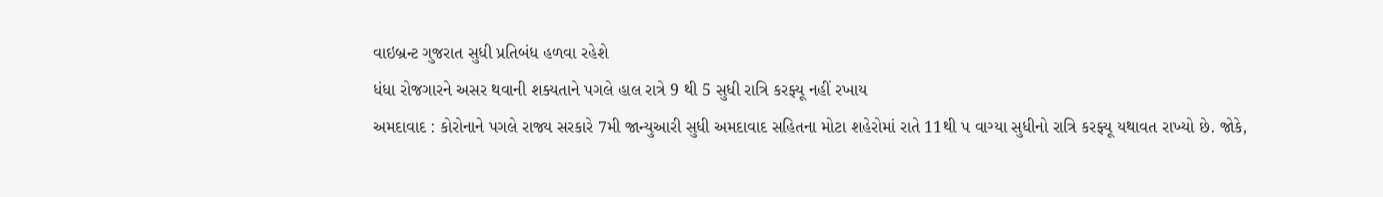વાઇબ્રન્ટ ગુજરાત સુધી પ્રતિબંધ હળવા રહેશે
ધંધા રોજગારને અસર થવાની શક્યતાને પગલે હાલ રાત્રે 9 થી 5 સુધી રાત્રિ કરફ્યૂ નહીં રખાય
અમદાવાદ : કોરોનાને પગલે રાજ્ય સરકારે 7મી જાન્યુઆરી સુધી અમદાવાદ સહિતના મોટા શહેરોમાં રાતે 11થી પ વાગ્યા સુધીનો રાત્રિ કરફ્યૂ યથાવત રાખ્યો છે. જોકે,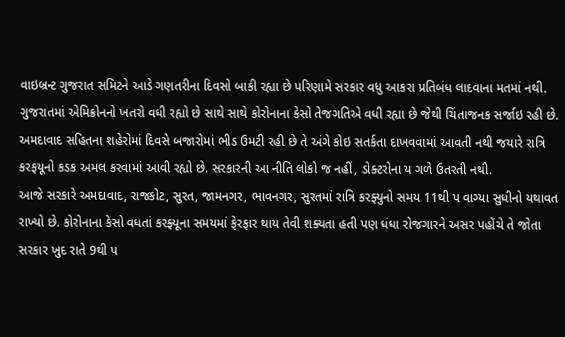વાઇબ્રન્ટ ગુજરાત સમિટને આડે ગણતરીના દિવસો બાકી રહ્યા છે પરિણામે સરકાર વધુ આકરા પ્રતિબંધ લાદવાના મતમાં નથી.
ગુજરાતમાં એમિક્રોનનો ખતરો વધી રહ્યો છે સાથે સાથે કોરોનાના કેસો તેજગતિએ વધી રહ્યા છે જેથી ચિંતાજનક સર્જાઇ રહી છે. અમદાવાદ સહિતના શહેરોમાં દિવસે બજારોમાં ભીડ ઉમટી રહી છે તે અંગે કોઇ સતર્કતા દાખવવામાં આવતી નથી જયારે રાત્રિ કરફયૂનો કડક અમલ કરવામાં આવી રહ્યો છે. સરકારની આ નીતિ લોકો જ નહીં, ડોક્ટરોના ય ગળે ઉતરતી નથી.
આજે સરકારે અમદાવાદ, રાજકોટ, સુરત, જામનગર, ભાવનગર, સુરતમાં રાત્રિ કરફ્યુનો સમય 11થી પ વાગ્યા સુધીનો યથાવત રાખ્યો છે. કોરોનાના કેસો વધતાં કરફ્યૂના સમયમાં ફેરફાર થાય તેવી શક્યતા હતી પણ ધંધા રોજગારને અસર પહોંચે તે જોતા સરકાર ખુદ રાતે 9થી પ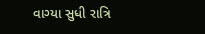વાગ્યા સુધી રાત્રિ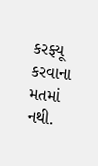કરફ્યૂ કરવાના મતમાં નથી.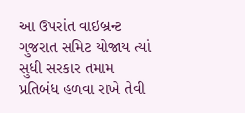આ ઉપરાંત વાઇબ્રન્ટ ગુજરાત સમિટ યોજાય ત્યાં સુધી સરકાર તમામ પ્રતિબંધ હળવા રાખે તેવી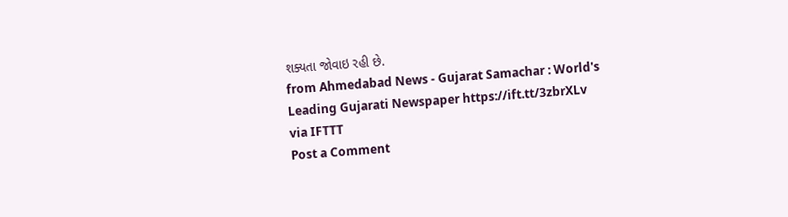શક્યતા જોવાઇ રહી છે.
from Ahmedabad News - Gujarat Samachar : World's Leading Gujarati Newspaper https://ift.tt/3zbrXLv
via IFTTT
Post a Comment